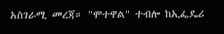አስገራሚ መረጃ። "ሞተዋል" ተብሎ ከኢፌዴሪ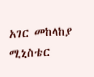አገር መከላከያ ሚኒስቴር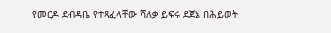የመርዶ ደብዳቤ የተጻፈላቸው ሻለቃ ይፍሩ ደጀኔ በሕይወት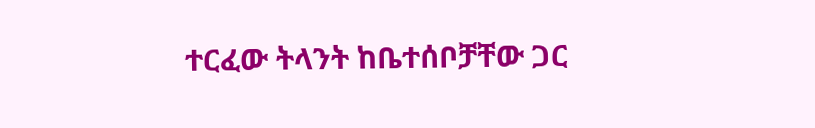ተርፈው ትላንት ከቤተሰቦቻቸው ጋር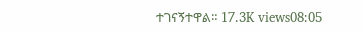ተገናኝተዋል። 17.3K views08:05